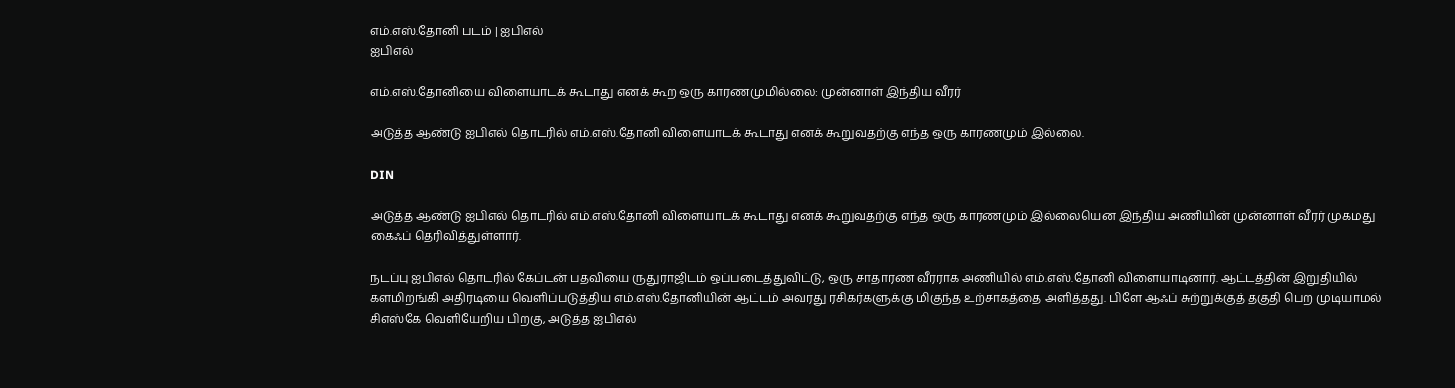எம்.எஸ்.தோனி படம் | ஐபிஎல்
ஐபிஎல்

எம்.எஸ்.தோனியை விளையாடக் கூடாது எனக் கூற ஒரு காரணமுமில்லை: முன்னாள் இந்திய வீரர்

அடுத்த ஆண்டு ஐபிஎல் தொடரில் எம்.எஸ்.தோனி விளையாடக் கூடாது எனக் கூறுவதற்கு எந்த ஒரு காரணமும் இல்லை.

DIN

அடுத்த ஆண்டு ஐபிஎல் தொடரில் எம்.எஸ்.தோனி விளையாடக் கூடாது எனக் கூறுவதற்கு எந்த ஒரு காரணமும் இல்லையென இந்திய அணியின் முன்னாள் வீரர் முகமது கைஃப் தெரிவித்துள்ளார்.

நடப்பு ஐபிஎல் தொடரில் கேப்டன் பதவியை ருதுராஜிடம் ஒப்படைத்துவிட்டு, ஒரு சாதாரண வீரராக அணியில் எம்.எஸ்.தோனி விளையாடினார். ஆட்டத்தின் இறுதியில் களமிறங்கி அதிரடியை வெளிப்படுத்திய எம்.எஸ்.தோனியின் ஆட்டம் அவரது ரசிகர்களுக்கு மிகுந்த உற்சாகத்தை அளித்தது. பிளே ஆஃப் சுற்றுக்குத் தகுதி பெற முடியாமல் சிஎஸ்கே வெளியேறிய பிறகு, அடுத்த ஐபிஎல்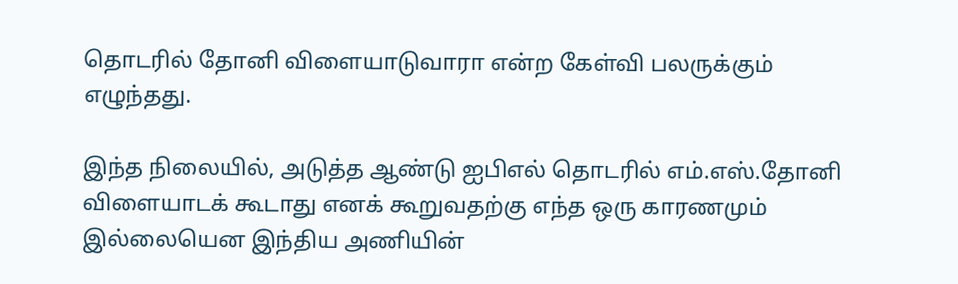தொடரில் தோனி விளையாடுவாரா என்ற கேள்வி பலருக்கும் எழுந்தது.

இந்த நிலையில், அடுத்த ஆண்டு ஐபிஎல் தொடரில் எம்.எஸ்.தோனி விளையாடக் கூடாது எனக் கூறுவதற்கு எந்த ஒரு காரணமும் இல்லையென இந்திய அணியின்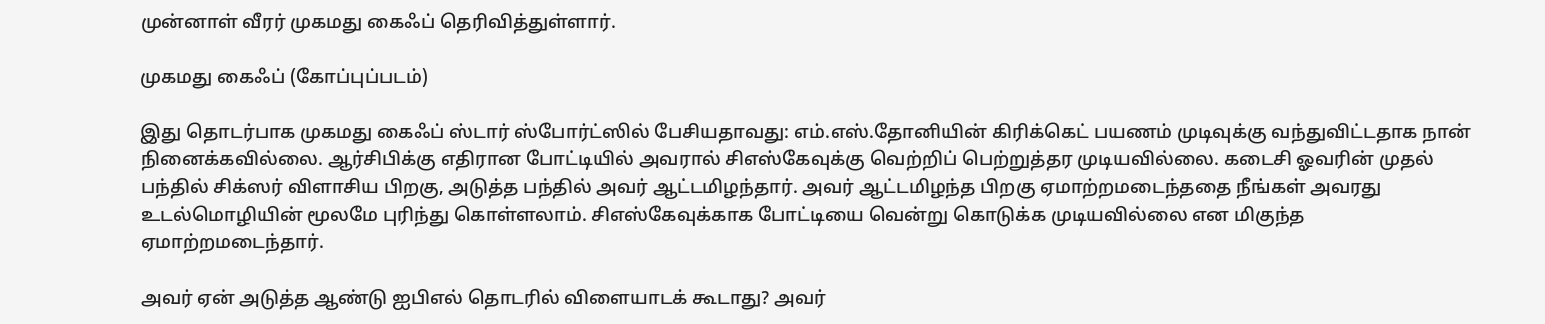முன்னாள் வீரர் முகமது கைஃப் தெரிவித்துள்ளார்.

முகமது கைஃப் (கோப்புப்படம்)

இது தொடர்பாக முகமது கைஃப் ஸ்டார் ஸ்போர்ட்ஸில் பேசியதாவது: எம்.எஸ்.தோனியின் கிரிக்கெட் பயணம் முடிவுக்கு வந்துவிட்டதாக நான் நினைக்கவில்லை. ஆர்சிபிக்கு எதிரான போட்டியில் அவரால் சிஎஸ்கேவுக்கு வெற்றிப் பெற்றுத்தர முடியவில்லை. கடைசி ஓவரின் முதல் பந்தில் சிக்ஸர் விளாசிய பிறகு, அடுத்த பந்தில் அவர் ஆட்டமிழந்தார். அவர் ஆட்டமிழந்த பிறகு ஏமாற்றமடைந்ததை நீங்கள் அவரது உடல்மொழியின் மூலமே புரிந்து கொள்ளலாம். சிஎஸ்கேவுக்காக போட்டியை வென்று கொடுக்க முடியவில்லை என மிகுந்த ஏமாற்றமடைந்தார்.

அவர் ஏன் அடுத்த ஆண்டு ஐபிஎல் தொடரில் விளையாடக் கூடாது? அவர்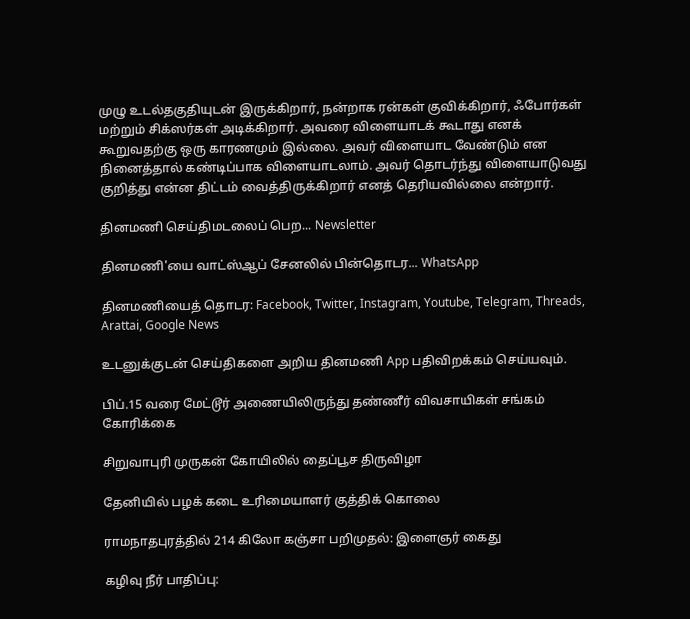முழு உடல்தகுதியுடன் இருக்கிறார், நன்றாக ரன்கள் குவிக்கிறார், ஃபோர்கள் மற்றும் சிக்ஸர்கள் அடிக்கிறார். அவரை விளையாடக் கூடாது எனக் கூறுவதற்கு ஒரு காரணமும் இல்லை. அவர் விளையாட வேண்டும் என நினைத்தால் கண்டிப்பாக விளையாடலாம். அவர் தொடர்ந்து விளையாடுவது குறித்து என்ன திட்டம் வைத்திருக்கிறார் எனத் தெரியவில்லை என்றார்.

தினமணி செய்திமடலைப் பெற... Newsletter

தினமணி'யை வாட்ஸ்ஆப் சேனலில் பின்தொடர... WhatsApp

தினமணியைத் தொடர: Facebook, Twitter, Instagram, Youtube, Telegram, Threads, Arattai, Google News

உடனுக்குடன் செய்திகளை அறிய தினமணி App பதிவிறக்கம் செய்யவும்.

பிப்.15 வரை மேட்டூர் அணையிலிருந்து தண்ணீர் விவசாயிகள் சங்கம் கோரிக்கை

சிறுவாபுரி முருகன் கோயிலில் தைப்பூச திருவிழா

தேனியில் பழக் கடை உரிமையாளர் குத்திக் கொலை

ராமநாதபுரத்தில் 214 கிலோ கஞ்சா பறிமுதல்: இளைஞர் கைது

கழிவு நீர் பாதிப்பு: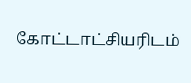கோட்டாட்சியரிடம்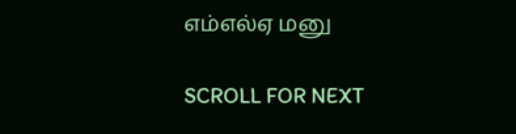எம்எல்ஏ மனு

SCROLL FOR NEXT